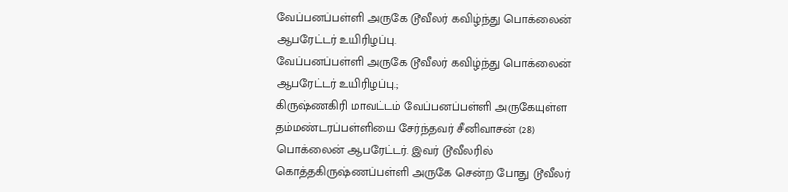வேப்பனப்பள்ளி அருகே டூவீலர் கவிழ்ந்து பொக்லைன் ஆபரேட்டர் உயிரிழப்பு.
வேப்பனப்பள்ளி அருகே டூவீலர் கவிழ்ந்து பொக்லைன் ஆபரேட்டர் உயிரிழப்பு.;
கிருஷ்ணகிரி மாவட்டம் வேப்பனப்பள்ளி அருகேயுள்ள தம்மண்டரப்பள்ளியை சேர்ந்தவர் சீனிவாசன் (28) பொக்லைன் ஆபரேட்டர். இவர் டூவீலரில் கொத்தகிருஷ்ணப்பள்ளி அருகே சென்ற போது டூவீலர்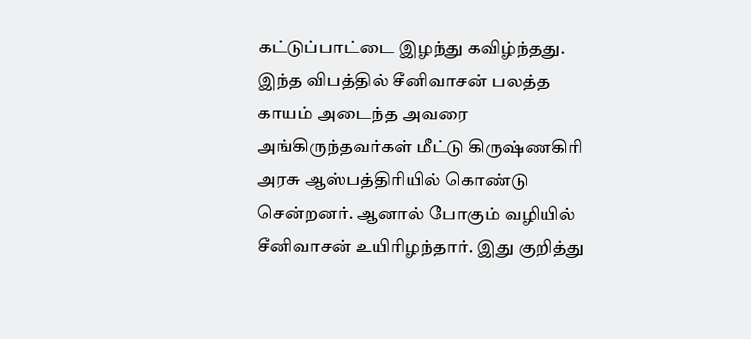கட்டுப்பாட்டை இழந்து கவிழ்ந்தது. இந்த விபத்தில் சீனிவாசன் பலத்த காயம் அடைந்த அவரை அங்கிருந்தவர்கள் மீட்டு கிருஷ்ணகிரி அரசு ஆஸ்பத்திரியில் கொண்டு சென்றனர். ஆனால் போகும் வழியில் சீனிவாசன் உயிரிழந்தார். இது குறித்து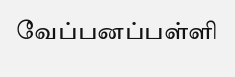வேப்பனப்பள்ளி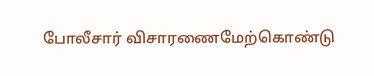போலீசார் விசாரணைமேற்கொண்டு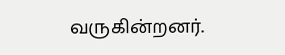வருகின்றனர்.